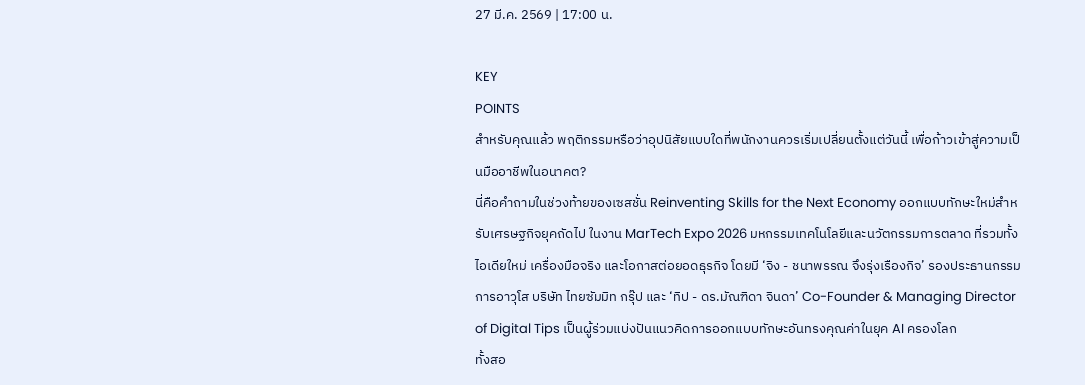27 มี.ค. 2569 | 17:00 น.

KEY
POINTS
สำหรับคุณแล้ว พฤติกรรมหรือว่าอุปนิสัยแบบใดที่พนักงานควรเริ่มเปลี่ยนตั้งแต่วันนี้ เพื่อก้าวเข้าสู่ความเป็นมืออาชีพในอนาคต?
นี่คือคำถามในช่วงท้ายของเซสชั่น Reinventing Skills for the Next Economy ออกแบบทักษะใหม่สำหรับเศรษฐกิจยุคถัดไป ในงาน MarTech Expo 2026 มหกรรมเทคโนโลยีและนวัตกรรมการตลาด ที่รวมทั้งไอเดียใหม่ เครื่องมือจริง และโอกาสต่อยอดธุรกิจ โดยมี ‘จิง - ชนาพรรณ จึงรุ่งเรืองกิจ’ รองประธานกรรมการอาวุโส บริษัท ไทยซัมมิท กรุ๊ป และ ‘ทิป - ดร.มัณฑิดา จินดา’ Co-Founder & Managing Director of Digital Tips เป็นผู้ร่วมแบ่งปันแนวคิดการออกแบบทักษะอันทรงคุณค่าในยุค AI ครองโลก
ทั้งสอ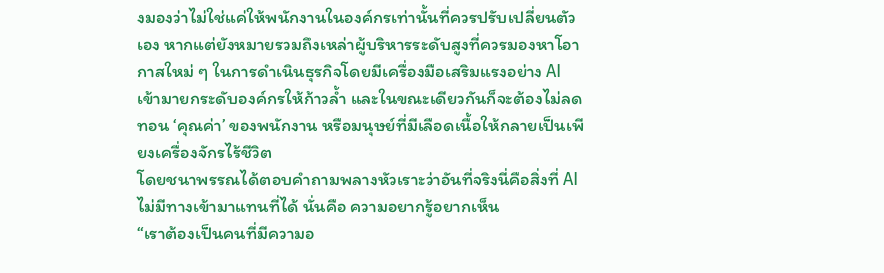งมองว่าไม่ใช่แค่ให้พนักงานในองค์กรเท่านั้นที่ควรปรับเปลี่ยนตัวเอง หากแต่ยังหมายรวมถึงเหล่าผู้บริหารระดับสูงที่ควรมองหาโอากาสใหม่ ๆ ในการดำเนินธุรกิจโดยมีเครื่องมือเสริมแรงอย่าง AI เข้ามายกระดับองค์กรให้ก้าวล้ำ และในขณะเดียวกันก็จะต้องไม่ลดทอน ‘คุณค่า’ ของพนักงาน หรือมนุษย์ที่มีเลือดเนื้อให้กลายเป็นเพียงเครื่องจักรไร้ชีวิต
โดยชนาพรรณได้ตอบคำถามพลางหัวเราะว่าอันที่จริงนี่คือสิ่งที่ AI ไม่มีทางเข้ามาแทนที่ได้ นั่นคือ ความอยากรู้อยากเห็น
“เราต้องเป็นคนที่มีความอ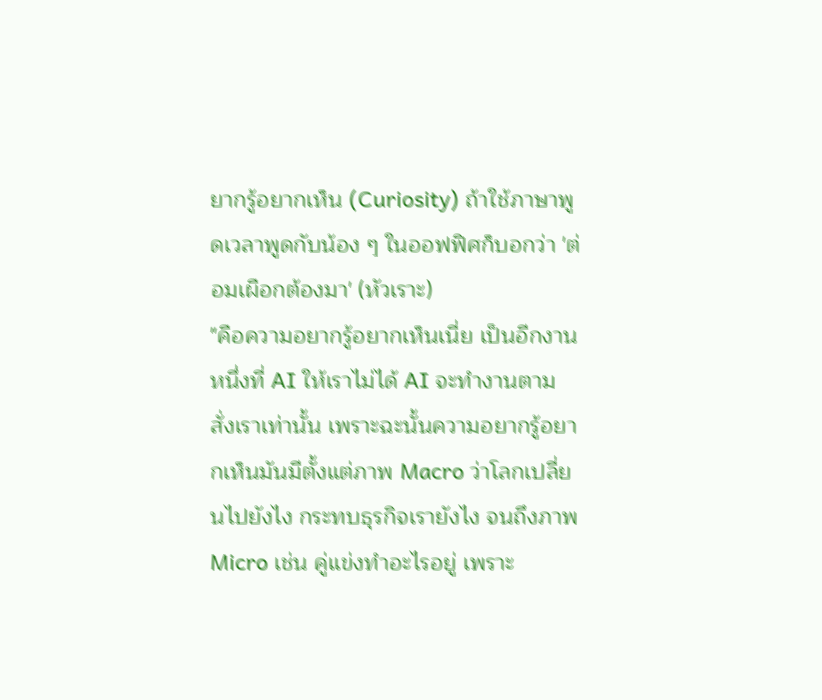ยากรู้อยากเห็น (Curiosity) ถ้าใช้ภาษาพูดเวลาพูดกับน้อง ๆ ในออฟฟิศก็บอกว่า 'ต่อมเผือกต้องมา' (หัวเราะ)
"คือความอยากรู้อยากเห็นเนี่ย เป็นอีกงานหนึ่งที่ AI ให้เราไม่ได้ AI จะทำงานตามสั่งเราเท่านั้น เพราะฉะนั้นความอยากรู้อยากเห็นมันมีตั้งแต่ภาพ Macro ว่าโลกเปลี่ยนไปยังไง กระทบธุรกิจเรายังไง จนถึงภาพ Micro เช่น คู่แข่งทำอะไรอยู่ เพราะ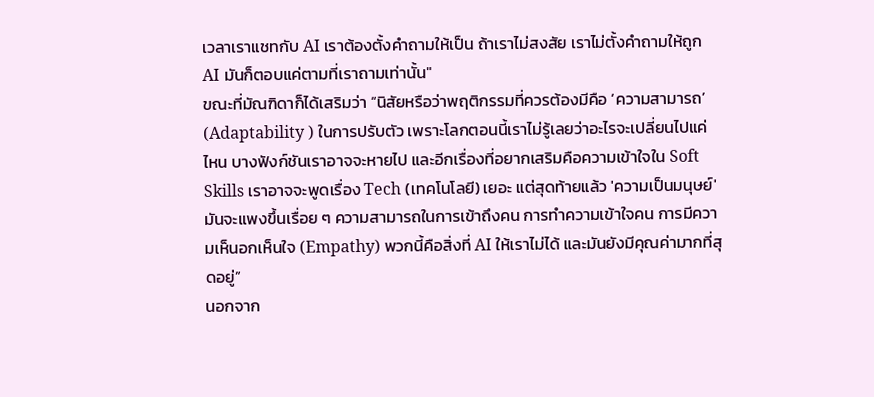เวลาเราแชทกับ AI เราต้องตั้งคำถามให้เป็น ถ้าเราไม่สงสัย เราไม่ตั้งคำถามให้ถูก AI มันก็ตอบแค่ตามที่เราถามเท่านั้น"
ขณะที่มัณฑิดาก็ได้เสริมว่า “นิสัยหรือว่าพฤติกรรมที่ควรต้องมีคือ ‘ความสามารถ’ (Adaptability ) ในการปรับตัว เพราะโลกตอนนี้เราไม่รู้เลยว่าอะไรจะเปลี่ยนไปแค่ไหน บางฟังก์ชันเราอาจจะหายไป และอีกเรื่องที่อยากเสริมคือความเข้าใจใน Soft Skills เราอาจจะพูดเรื่อง Tech (เทคโนโลยี) เยอะ แต่สุดท้ายแล้ว 'ความเป็นมนุษย์' มันจะแพงขึ้นเรื่อย ๆ ความสามารถในการเข้าถึงคน การทำความเข้าใจคน การมีความเห็นอกเห็นใจ (Empathy) พวกนี้คือสิ่งที่ AI ให้เราไม่ได้ และมันยังมีคุณค่ามากที่สุดอยู่”
นอกจาก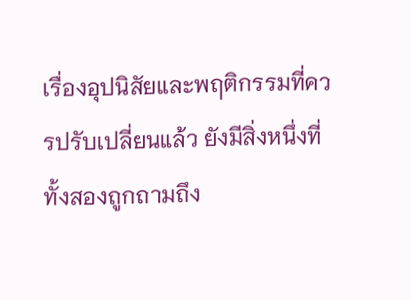เรื่องอุปนิสัยและพฤติกรรมที่ควรปรับเปลี่ยนแล้ว ยังมีสิ่งหนึ่งที่ทั้งสองถูกถามถึง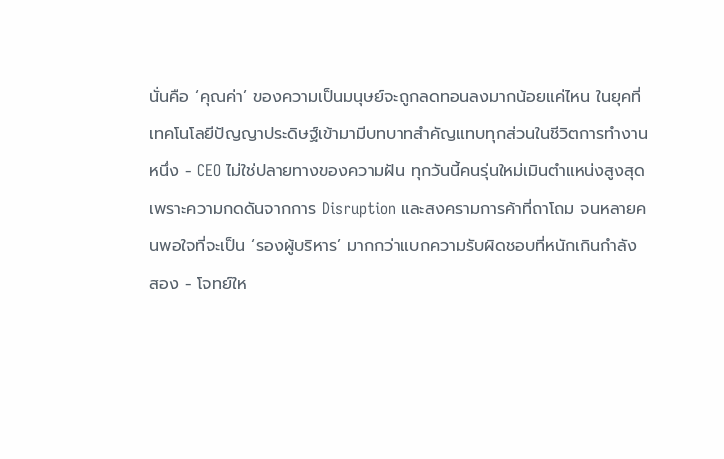นั่นคือ ‘คุณค่า’ ของความเป็นมนุษย์จะถูกลดทอนลงมากน้อยแค่ไหน ในยุคที่เทคโนโลยีปัญญาประดิษฐ์เข้ามามีบทบาทสำคัญแทบทุกส่วนในชีวิตการทำงาน
หนึ่ง - CEO ไม่ใช่ปลายทางของความฝัน ทุกวันนี้คนรุ่นใหม่เมินตำแหน่งสูงสุด เพราะความกดดันจากการ Disruption และสงครามการค้าที่ถาโถม จนหลายคนพอใจที่จะเป็น ‘รองผู้บริหาร’ มากกว่าแบกความรับผิดชอบที่หนักเกินกำลัง
สอง - โจทย์ให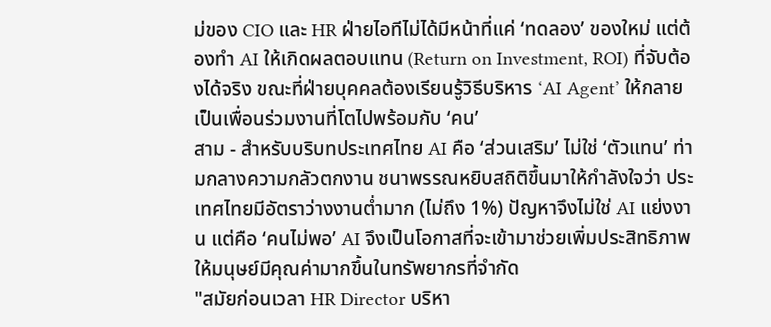ม่ของ CIO และ HR ฝ่ายไอทีไม่ได้มีหน้าที่แค่ ‘ทดลอง’ ของใหม่ แต่ต้องทำ AI ให้เกิดผลตอบแทน (Return on Investment, ROI) ที่จับต้องได้จริง ขณะที่ฝ่ายบุคคลต้องเรียนรู้วิธีบริหาร ‘AI Agent’ ให้กลายเป็นเพื่อนร่วมงานที่โตไปพร้อมกับ ‘คน’
สาม - สำหรับบริบทประเทศไทย AI คือ ‘ส่วนเสริม’ ไม่ใช่ ‘ตัวแทน’ ท่ามกลางความกลัวตกงาน ชนาพรรณหยิบสถิติขึ้นมาให้กำลังใจว่า ประเทศไทยมีอัตราว่างงานต่ำมาก (ไม่ถึง 1%) ปัญหาจึงไม่ใช่ AI แย่งงาน แต่คือ ‘คนไม่พอ’ AI จึงเป็นโอกาสที่จะเข้ามาช่วยเพิ่มประสิทธิภาพให้มนุษย์มีคุณค่ามากขึ้นในทรัพยากรที่จำกัด
"สมัยก่อนเวลา HR Director บริหา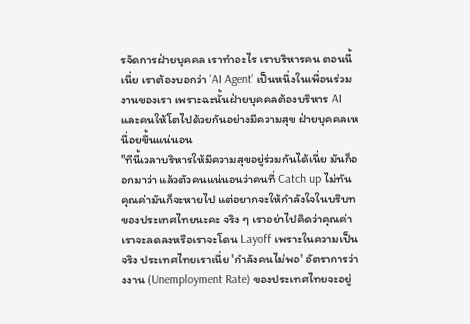รจัดการฝ่ายบุคคล เราทำอะไร เราบริหารคน ตอนนี้เนี่ย เราต้องบอกว่า 'AI Agent' เป็นหนึ่งในเพื่อนร่วมงานของเรา เพราะฉะนั้นฝ่ายบุคคลต้องบริหาร AI และคนให้โตไปด้วยกันอย่างมีความสุข ฝ่ายบุคคลเหนื่อยขึ้นแน่นอน
"ทีนี้เวลาบริหารให้มีความสุขอยู่ร่วมกันได้เนี่ย มันก็ออกมาว่า แล้วตัวคนแน่นอนว่าคนที่ Catch up ไม่ทัน คุณค่ามันก็จะหายไป แต่อยากจะให้กำลังใจในบริบทของประเทศไทยนะคะ จริง ๆ เราอย่าไปคิดว่าคุณค่าเราจะลดลงหรือเราจะโดน Layoff เพราะในความเป็นจริง ประเทศไทยเราเนี่ย 'กำลังคนไม่พอ' อัตราการว่างงาน (Unemployment Rate) ของประเทศไทยจะอยู่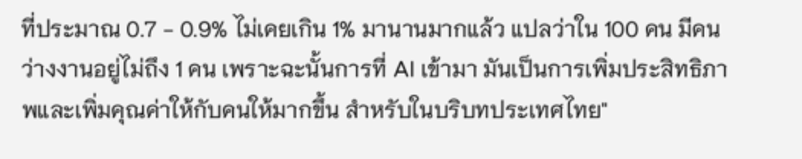ที่ประมาณ 0.7 - 0.9% ไม่เคยเกิน 1% มานานมากแล้ว แปลว่าใน 100 คน มีคนว่างงานอยู่ไม่ถึง 1 คน เพราะฉะนั้นการที่ AI เข้ามา มันเป็นการเพิ่มประสิทธิภาพและเพิ่มคุณค่าให้กับคนให้มากขึ้น สำหรับในบริบทประเทศไทย"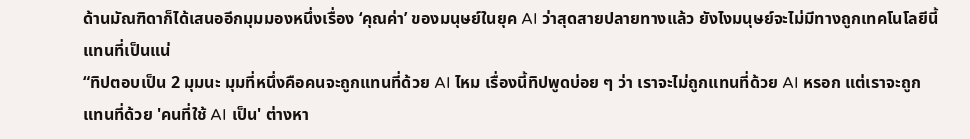ด้านมัณฑิดาก็ได้เสนออีกมุมมองหนึ่งเรื่อง ‘คุณค่า’ ของมนุษย์ในยุค AI ว่าสุดสายปลายทางแล้ว ยังไงมนุษย์จะไม่มีทางถูกเทคโนโลยีนี้แทนที่เป็นแน่
“ทิปตอบเป็น 2 มุมนะ มุมที่หนึ่งคือคนจะถูกแทนที่ด้วย AI ไหม เรื่องนี้ทิปพูดบ่อย ๆ ว่า เราจะไม่ถูกแทนที่ด้วย AI หรอก แต่เราจะถูกแทนที่ด้วย 'คนที่ใช้ AI เป็น' ต่างหา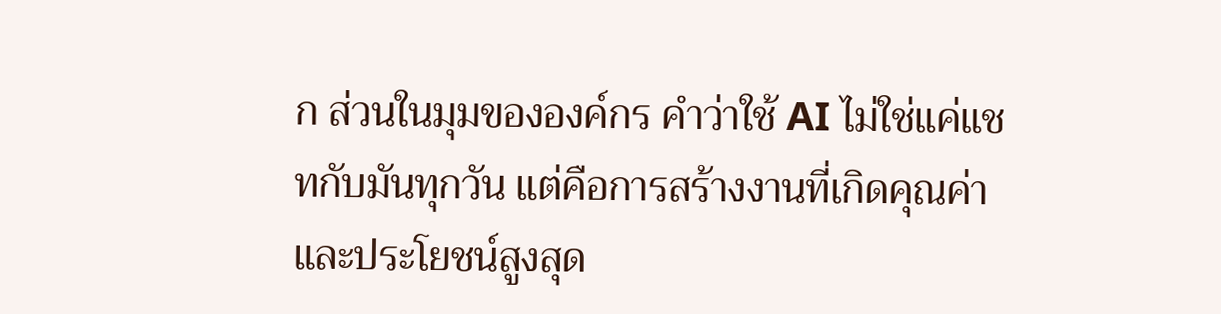ก ส่วนในมุมขององค์กร คำว่าใช้ AI ไม่ใช่แค่แชทกับมันทุกวัน แต่คือการสร้างงานที่เกิดคุณค่าและประโยชน์สูงสุด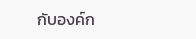กับองค์ก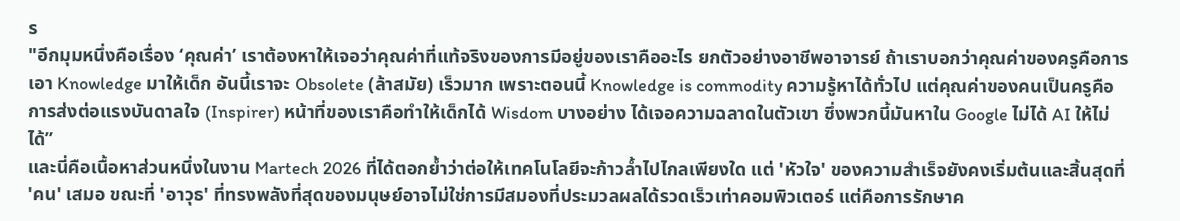ร
"อีกมุมหนึ่งคือเรื่อง ‘คุณค่า’ เราต้องหาให้เจอว่าคุณค่าที่แท้จริงของการมีอยู่ของเราคืออะไร ยกตัวอย่างอาชีพอาจารย์ ถ้าเราบอกว่าคุณค่าของครูคือการเอา Knowledge มาให้เด็ก อันนี้เราจะ Obsolete (ล้าสมัย) เร็วมาก เพราะตอนนี้ Knowledge is commodity ความรู้หาได้ทั่วไป แต่คุณค่าของคนเป็นครูคือการส่งต่อแรงบันดาลใจ (Inspirer) หน้าที่ของเราคือทำให้เด็กได้ Wisdom บางอย่าง ได้เจอความฉลาดในตัวเขา ซึ่งพวกนี้มันหาใน Google ไม่ได้ AI ให้ไม่ได้”
และนี่คือเนื้อหาส่วนหนึ่งในงาน Martech 2026 ที่ได้ตอกย้ำว่าต่อให้เทคโนโลยีจะก้าวล้ำไปไกลเพียงใด แต่ 'หัวใจ' ของความสำเร็จยังคงเริ่มต้นและสิ้นสุดที่ 'คน' เสมอ ขณะที่ 'อาวุธ' ที่ทรงพลังที่สุดของมนุษย์อาจไม่ใช่การมีสมองที่ประมวลผลได้รวดเร็วเท่าคอมพิวเตอร์ แต่คือการรักษาค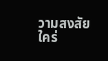วามสงสัยใคร่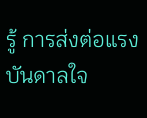รู้ การส่งต่อแรงบันดาลใจ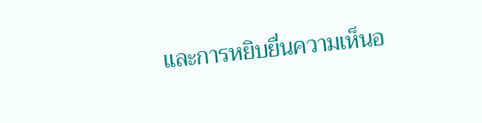และการหยิบยื่นความเห็นอ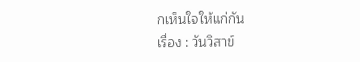กเห็นใจให้แก่กัน
เรื่อง : วันวิสาข์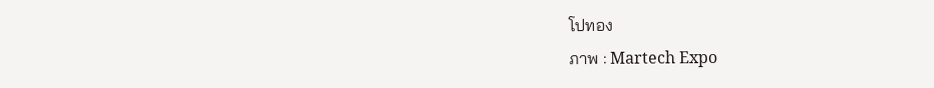โปทอง
ภาพ : Martech Expo